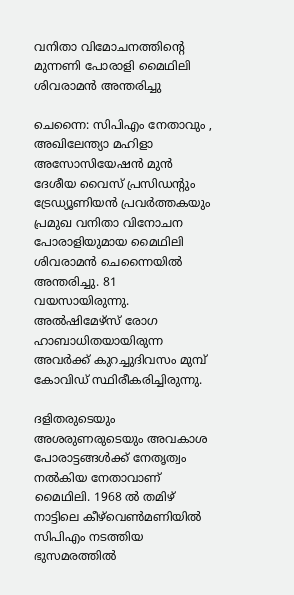വനിതാ വിമോചനത്തിന്റെ മുന്നണി പോരാളി മൈഥിലി ശിവരാമന്‍ അന്തരിച്ചു

ചെന്നൈ: സിപിഎം നേതാവും , അഖിലേന്ത്യാ മഹിളാ അസോസിയേഷന്‍ മുന്‍ ദേശീയ വൈസ്‌ പ്രസിഡന്റും ട്രേഡ്യൂണിയന്‍ പ്രവര്‍ത്തകയും പ്രമുഖ വനിതാ വിനോചന പോരാളിയുമായ മൈഥിലി ശിവരാമന്‍ ചെന്നൈയില്‍ അന്തരിച്ചു. 81 വയസായിരുന്നു. അല്‍ഷിമേഴ്‌സ്‌ രോഗ ഹാബാധിതയായിരുന്ന അവര്‍ക്ക്‌ കുറച്ചുദിവസം മുമ്പ്‌ കോവിഡ്‌ സ്ഥിരീകരിച്ചിരുന്നു.

ദളിതരുടെയും അശരുണരുടെയും അവകാശ പോരാട്ടങ്ങള്‍ക്ക്‌ നേതൃത്വം നല്‍കിയ നേതാവാണ്‌ മൈഥിലി. 1968 ല്‍ തമിഴ്‌ നാട്ടിലെ കീഴ്‌വെണ്‍മണിയില്‍ സിപിഎം നടത്തിയ ഭുസമരത്തില്‍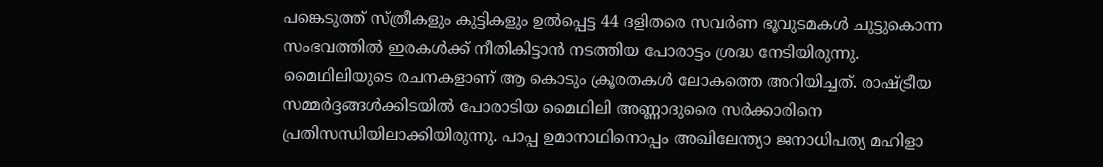പങ്കെടുത്ത്‌ സ്‌ത്രീകളും കുട്ടികളും ഉല്‍പ്പെട്ട 44 ദളിതരെ സവര്‍ണ ഭൂവുടമകള്‍ ചുട്ടുകൊന്ന സംഭവത്തില്‍ ഇരകള്‍ക്ക്‌ നീതികിട്ടാന്‍ നടത്തിയ പോരാട്ടം ശ്രദ്ധ നേടിയിരുന്നു. മൈഥിലിയുടെ രചനകളാണ്‌ ആ കൊടും ക്രൂരതകള്‍ ലോകത്തെ അറിയിച്ചത്‌. രാഷ്ട്രീയ സമ്മര്‍ദ്ദങ്ങള്‍ക്കിടയില്‍ പോരാടിയ മൈഥിലി അണ്ണാദുരൈ സര്‍ക്കാരിനെ പ്രതിസന്ധിയിലാക്കിയിരുന്നു. പാപ്പ ഉമാനാഥിനൊപ്പം അഖിലേന്ത്യാ ജനാധിപത്യ മഹിളാ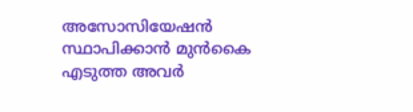അസോസിയേഷന്‍ സ്ഥാപിക്കാന്‍ മുന്‍കൈ എടുത്ത അവര്‍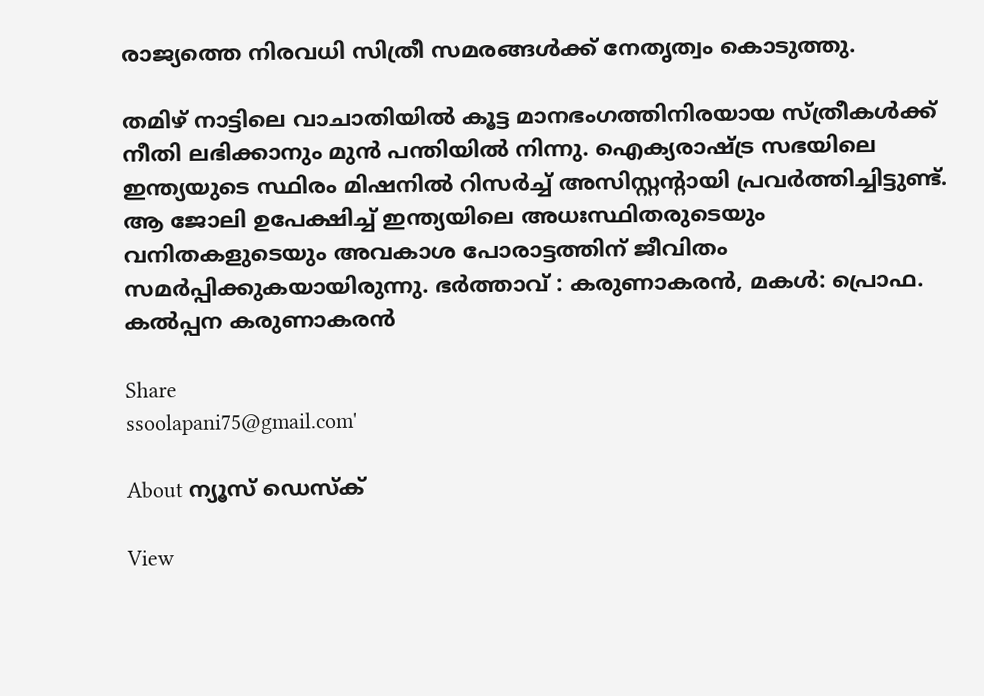രാജ്യത്തെ നിരവധി സിത്രീ സമരങ്ങള്‍ക്ക്‌ നേതൃത്വം കൊടുത്തു.

തമിഴ്‌ നാട്ടിലെ വാചാതിയില്‍ കൂട്ട മാനഭംഗത്തിനിരയായ സ്‌ത്രീകള്‍ക്ക്‌ നീതി ലഭിക്കാനും മുന്‍ പന്തിയില്‍ നിന്നു. ഐക്യരാഷ്ട്ര സഭയിലെ ഇന്ത്യയുടെ സ്ഥിരം മിഷനില്‍ റിസര്‍ച്ച്‌ അസിസ്റ്റന്റായി പ്രവര്‍ത്തിച്ചിട്ടുണ്ട്‌. ആ ജോലി ഉപേക്ഷിച്ച്‌ ഇന്ത്യയിലെ അധഃസ്ഥിതരുടെയും വനിതകളുടെയും അവകാശ പോരാട്ടത്തിന്‌ ജീവിതം സമര്‍പ്പിക്കുകയായിരുന്നു. ഭര്‍ത്താവ്‌ : കരുണാകരന്‍, മകള്‍: പ്രൊഫ. കല്‍പ്പന കരുണാകരന്‍

Share
ssoolapani75@gmail.com'

About ന്യൂസ് ഡെസ്ക്

View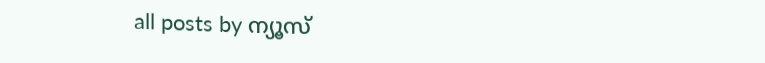all posts by ന്യൂസ്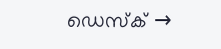ഡെസ്ക് →